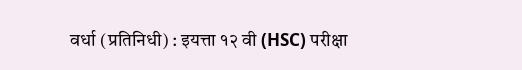वर्धा (प्रतिनिधी) : इयत्ता १२ वी (HSC) परीक्षा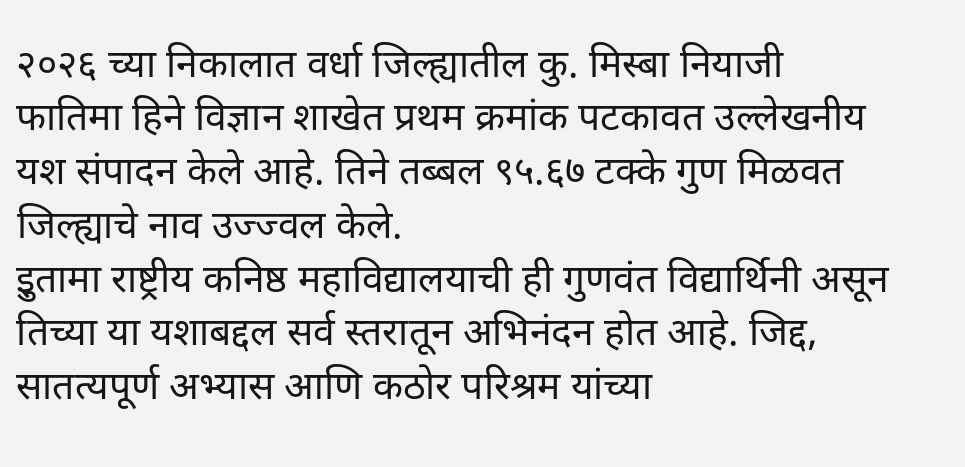२०२६ च्या निकालात वर्धा जिल्ह्यातील कु. मिस्बा नियाजी फातिमा हिने विज्ञान शाखेत प्रथम क्रमांक पटकावत उल्लेखनीय यश संपादन केले आहे. तिने तब्बल ९५.६७ टक्के गुण मिळवत जिल्ह्याचे नाव उज्ज्वल केले.
इुतामा राष्ट्रीय कनिष्ठ महाविद्यालयाची ही गुणवंत विद्यार्थिनी असून तिच्या या यशाबद्दल सर्व स्तरातून अभिनंदन होत आहे. जिद्द, सातत्यपूर्ण अभ्यास आणि कठोर परिश्रम यांच्या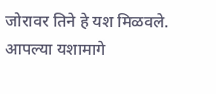जोरावर तिने हे यश मिळवले.
आपल्या यशामागे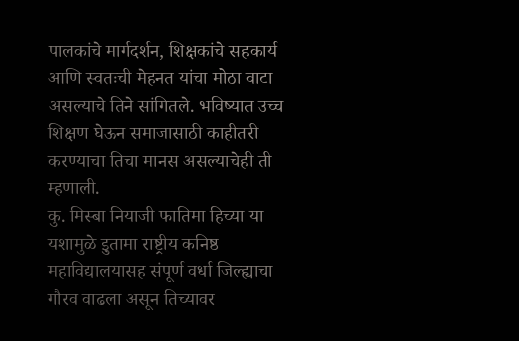पालकांचे मार्गदर्शन, शिक्षकांचे सहकार्य आणि स्वतःची मेहनत यांचा मोठा वाटा असल्याचे तिने सांगितले. भविष्यात उच्च शिक्षण घेऊन समाजासाठी काहीतरी करण्याचा तिचा मानस असल्याचेही ती म्हणाली.
कु. मिस्बा नियाजी फातिमा हिच्या या यशामुळे इुतामा राष्ट्रीय कनिष्ठ महाविद्यालयासह संपूर्ण वर्धा जिल्ह्याचा गौरव वाढला असून तिच्यावर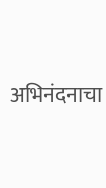अभिनंदनाचा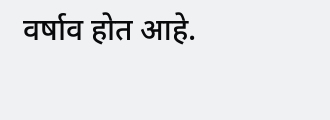वर्षाव होत आहे.